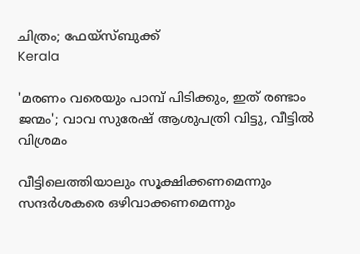ചിത്രം; ഫേയ്സ്ബുക്ക്
Kerala

'മരണം വരെയും പാമ്പ് പിടിക്കും, ഇത് രണ്ടാം ജന്മം'; വാവ സുരേഷ് ആശുപത്രി വിട്ടു, വീട്ടില്‍ വിശ്രമം

വീട്ടിലെത്തിയാലും സൂക്ഷിക്കണമെന്നും സന്ദർശകരെ ഒഴിവാക്കണമെന്നും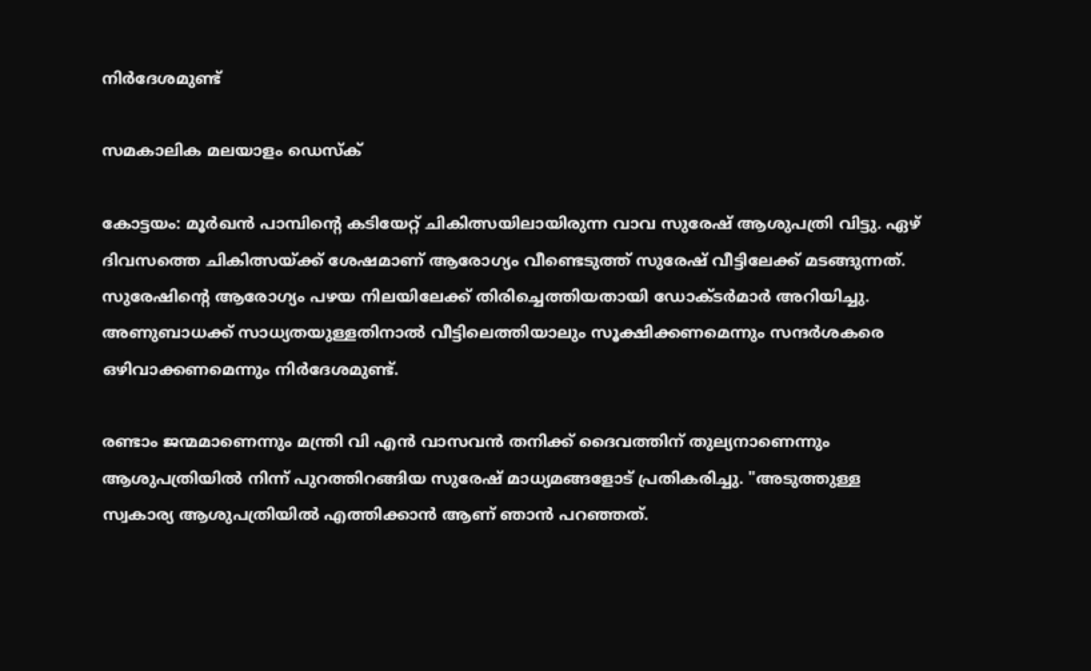നിർദേശമുണ്ട്

സമകാലിക മലയാളം ഡെസ്ക്

കോട്ടയം: മൂർഖൻ പാമ്പിന്റെ കടിയേറ്റ് ചികിത്സയിലായിരുന്ന വാവ സുരേഷ് ആശുപത്രി വിട്ടു. ഏഴ് ദിവസത്തെ ചികിത്സയ്ക്ക് ശേഷമാണ് ആരോഗ്യം വീണ്ടെടുത്ത് സുരേഷ് വീട്ടിലേക്ക് മടങ്ങുന്നത്. സുരേഷിന്റെ ആരോഗ്യം പഴയ നിലയിലേക്ക് തിരിച്ചെത്തിയതായി ഡോക്ടർമാർ അറിയിച്ചു. അണുബാധക്ക് സാധ്യതയുള്ളതിനാൽ വീട്ടിലെത്തിയാലും സൂക്ഷിക്കണമെന്നും സന്ദർശകരെ ഒഴിവാക്കണമെന്നും നിർദേശമുണ്ട്.

രണ്ടാം ജന്മമാണെന്നും മന്ത്രി വി എൻ വാസവൻ തനിക്ക് ദൈവത്തിന് തുല്യനാണെന്നും ആശുപത്രിയിൽ നിന്ന് പുറത്തിറങ്ങിയ സുരേഷ് മാധ്യമങ്ങളോട് പ്രതികരിച്ചു. "അടുത്തുള്ള സ്വകാര്യ ആശുപത്രിയില്‍ എത്തിക്കാന്‍ ആണ് ഞാന്‍ പറഞ്ഞത്.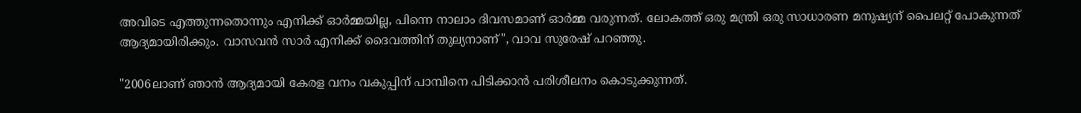അവിടെ എത്തുന്നതൊന്നും എനിക്ക് ഓര്‍മ്മയില്ല, പിന്നെ നാലാം ദിവസമാണ് ഓര്‍മ്മ വരുന്നത്. ലോകത്ത് ഒരു മന്ത്രി ഒരു സാധാരണ മനുഷ്യന് പൈലറ്റ് പോകുന്നത് ആദ്യമായിരിക്കും. വാസവന്‍ സാര്‍ എനിക്ക് ദൈവത്തിന് തുല്യനാണ്", വാവ സുരേഷ് പറഞ്ഞു.

"2006ലാണ് ഞാന്‍ ആദ്യമായി കേരള വനം വകുപ്പിന് പാമ്പിനെ പിടിക്കാന്‍ പരിശീലനം കൊടുക്കുന്നത്.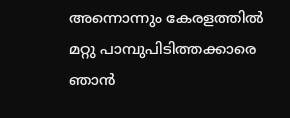അന്നൊന്നും കേരളത്തില്‍ മറ്റു പാമ്പുപിടിത്തക്കാരെ ഞാന്‍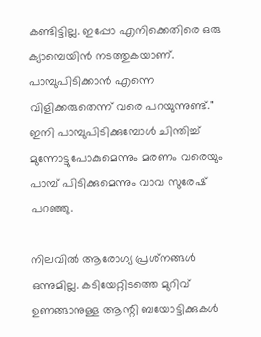കണ്ടിട്ടില്ല. ഇപ്പോ എനിക്കെതിരെ ഒരു ക്യാമ്പെയിന്‍ നടത്തുകയാണ്. പാമ്പുപിടിക്കാന്‍ എന്നെ വിളിക്കരുതെന്ന് വരെ പറയുന്നുണ്ട്." ഇനി പാമ്പുപിടിക്കുമ്പോള്‍ ചിന്തിച്ച് മുന്നോട്ടുപോകുമെന്നും മരണം വരെയും പാമ്പ് പിടിക്കുമെന്നും വാവ സുരേഷ് പറ‍ഞ്ഞു.

നിലവിൽ ആരോഗ്യ പ്രശ്‌നങ്ങൾ ഒന്നുമില്ല. കടിയേറ്റിടത്തെ മുറിവ് ഉണങ്ങാനുള്ള ആന്റി ബയോട്ടിക്കുകൾ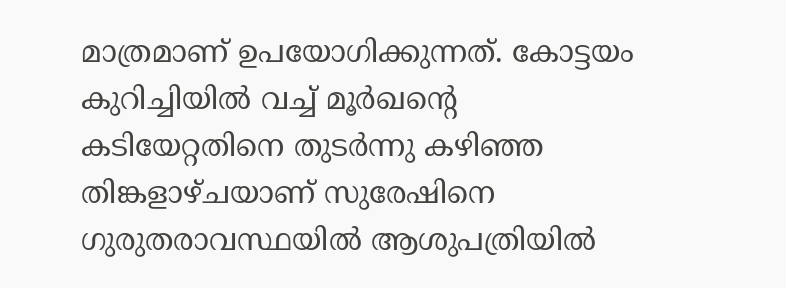മാത്രമാണ് ഉപയോഗിക്കുന്നത്. കോട്ടയം കുറിച്ചിയിൽ വച്ച് മൂർഖന്റെ കടിയേറ്റതിനെ തുടർന്നു കഴിഞ്ഞ തിങ്കളാഴ്ചയാണ് സുരേഷിനെ ഗുരുതരാവസ്ഥയിൽ ആശുപത്രിയിൽ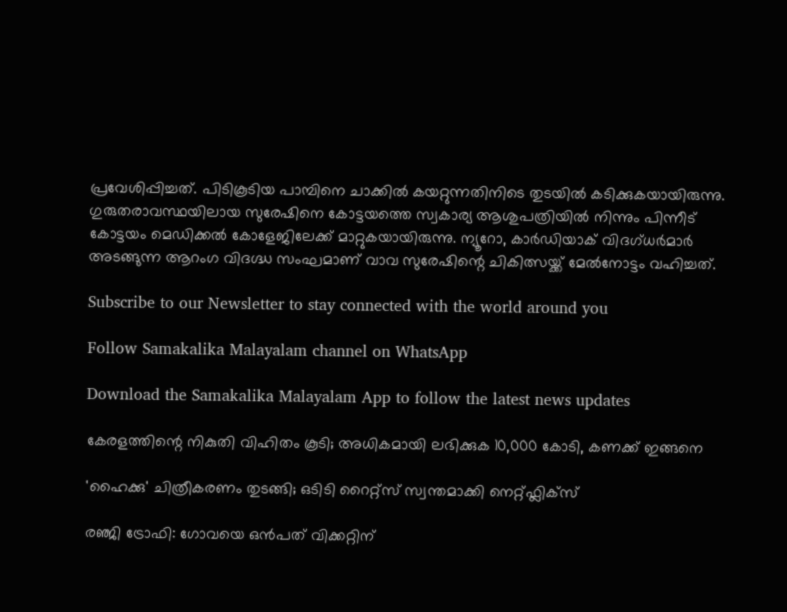പ്രവേശിപ്പിച്ചത്. പിടികൂടിയ പാമ്പിനെ ചാക്കിൽ കയറ്റുന്നതിനിടെ തുടയിൽ കടിക്കുകയായിരുന്നു. ഗുരുതരാവസ്ഥയിലായ സുരേഷിനെ കോട്ടയത്തെ സ്വകാര്യ ആശുപത്രിയിൽ നിന്നും പിന്നീട് കോട്ടയം മെഡിക്കൽ കോളേജിലേക്ക് മാറ്റുകയായിരുന്നു. ന്യൂറോ, കാർഡിയാക് വിദഗ്ധർമാർ അടങ്ങുന്ന ആറംഗ വിദഗ്ദ്ധ സംഘമാണ് വാവ സുരേഷിന്റെ ചികിത്സയ്ക്ക് മേൽനോട്ടം വഹിച്ചത്.

Subscribe to our Newsletter to stay connected with the world around you

Follow Samakalika Malayalam channel on WhatsApp

Download the Samakalika Malayalam App to follow the latest news updates

കേരളത്തിന്റെ നികുതി വിഹിതം കൂടി; അധികമായി ലഭിക്കുക 10,000 കോടി, കണക്ക് ഇങ്ങനെ

'ഹൈക്കു' ചിത്രീകരണം തുടങ്ങി; ഒടിടി റൈറ്റ്സ് സ്വന്തമാക്കി നെറ്റ്ഫ്ലിക്സ്

രഞ്ജി ട്രോഫി: ഗോവയെ ഒൻപത് വിക്കറ്റിന്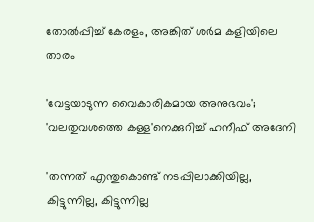തോൽപ്പിച്ച് കേരളം, അങ്കിത് ശർമ കളിയിലെ താരം

'വേട്ടയാടുന്ന വൈകാരികമായ അനുഭവം'; 'വലതുവശത്തെ കള്ള'നെക്കുറിച്ച് ഹനീഫ് അദേനി

'തന്നത് എന്തുകൊണ്ട് നടപ്പിലാക്കിയില്ല, കിട്ടുന്നില്ല, കിട്ടുന്നില്ല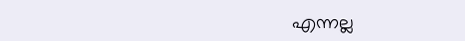എന്നല്ല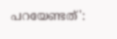പറയേണ്ടത്':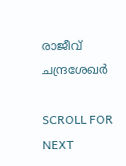രാജീവ് ചന്ദ്രശേഖര്‍

SCROLL FOR NEXT